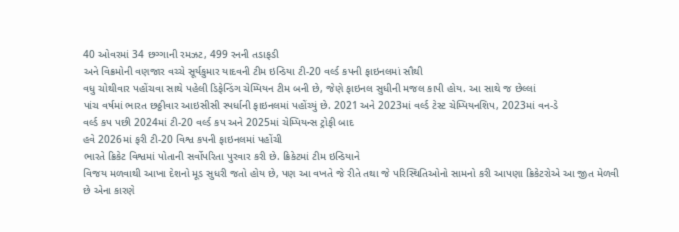40 ઓવરમાં 34 છગ્ગાની રમઝટ, 499 રનની તડાફડી
અને વિક્રમોની વણજાર વચ્ચે સૂર્યકુમાર યાદવની ટીમ ઇન્ડિયા ટી-20 વર્લ્ડ કપની ફાઇનલમાં સૌથી
વધુ ચોથીવાર પહોંચવા સાથે પહેલી ડિફેન્ડિંગ ચેમ્પિયન ટીમ બની છે, જેણે ફાઇનલ સુધીની મજલ કાપી હોય. આ સાથે જ છેલ્લાં
પાંચ વર્ષમાં ભારત છઠ્ઠીવાર આઇસીસી સ્પર્ધાની ફાઇનલમાં પહોંચ્યું છે. 2021 અને 2023માં વર્લ્ડ ટેસ્ટ ચેમ્પિયનશિપ, 2023માં વન-ડે
વર્લ્ડ કપ પછી 2024માં ટી-20 વર્લ્ડ કપ અને 2025માં ચેમ્પિયન્સ ટ્રોફી બાદ
હવે 2026માં ફરી ટી-20 વિશ્વ કપની ફાઇનલમાં પહોંચી
ભારતે ક્રિકેટ વિશ્વમાં પોતાની સર્વોપરિતા પુરવાર કરી છે. ક્રિકેટમાં ટીમ ઇન્ડિયાને
વિજય મળવાથી આખા દેશનો મૂડ સુધરી જતો હોય છે, પણ આ વખતે જે રીતે તથા જે પરિસ્થિતિઓનો સામનો કરી આપણા ક્રિકેટરોએ આ જીત મેળવી
છે એના કારણે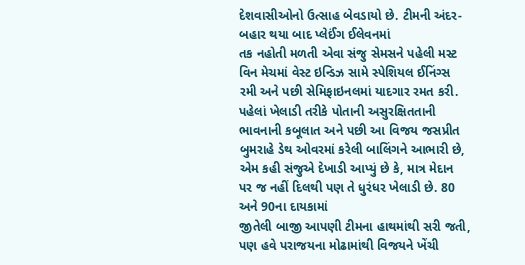દેશવાસીઓનો ઉત્સાહ બેવડાયો છે. ટીમની અંદર-બહાર થયા બાદ પ્લેઈંગ ઈલેવનમાં
તક નહોતી મળતી એવા સંજુ સેમસને પહેલી મસ્ટ વિન મેચમાં વેસ્ટ ઇન્ડિઝ સામે સ્પેશિયલ ઈનિંગ્સ
રમી અને પછી સેમિફાઇનલમાં યાદગાર રમત કરી. પહેલાં ખેલાડી તરીકે પોતાની અસુરક્ષિતતાની
ભાવનાની કબૂલાત અને પછી આ વિજય જસપ્રીત બુમરાહે ડેથ ઓવરમાં કરેલી બાલિંગને આભારી છે,
એમ કહી સંજુએ દેખાડી આપ્યું છે કે, માત્ર મેદાન
પર જ નહીં દિલથી પણ તે ધુરંધર ખેલાડી છે. 80 અને 90ના દાયકામાં
જીતેલી બાજી આપણી ટીમના હાથમાંથી સરી જતી, પણ હવે પરાજયના મોઢામાંથી વિજયને ખેંચી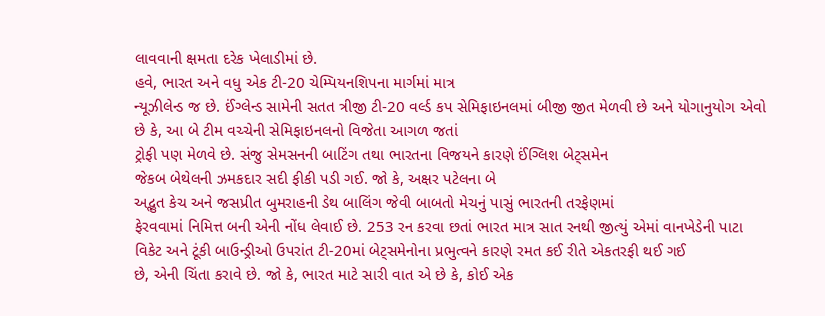લાવવાની ક્ષમતા દરેક ખેલાડીમાં છે.
હવે, ભારત અને વધુ એક ટી-20 ચેમ્પિયનશિપના માર્ગમાં માત્ર
ન્યૂઝીલેન્ડ જ છે. ઈંગ્લેન્ડ સામેની સતત ત્રીજી ટી-20 વર્લ્ડ કપ સેમિફાઇનલમાં બીજી જીત મેળવી છે અને યોગાનુયોગ એવો
છે કે, આ બે ટીમ વચ્ચેની સેમિફાઇનલનો વિજેતા આગળ જતાં
ટ્રોફી પણ મેળવે છે. સંજુ સેમસનની બાટિંગ તથા ભારતના વિજયને કારણે ઈંગ્લિશ બેટ્સમેન
જેકબ બેથેલની ઝમકદાર સદી ફીકી પડી ગઈ. જો કે, અક્ષર પટેલના બે
અદ્ભુત કેચ અને જસપ્રીત બુમરાહની ડેથ બાલિંગ જેવી બાબતો મેચનું પાસું ભારતની તરફેણમાં
ફેરવવામાં નિમિત્ત બની એની નોંધ લેવાઈ છે. 253 રન કરવા છતાં ભારત માત્ર સાત રનથી જીત્યું એમાં વાનખેડેની પાટા
વિકેટ અને ટૂંકી બાઉન્ડ્રીઓ ઉપરાંત ટી-20માં બેટ્સમેનોના પ્રભુત્વને કારણે રમત કઈ રીતે એકતરફી થઈ ગઈ
છે, એની ચિંતા કરાવે છે. જો કે, ભારત માટે સારી વાત એ છે કે, કોઈ એક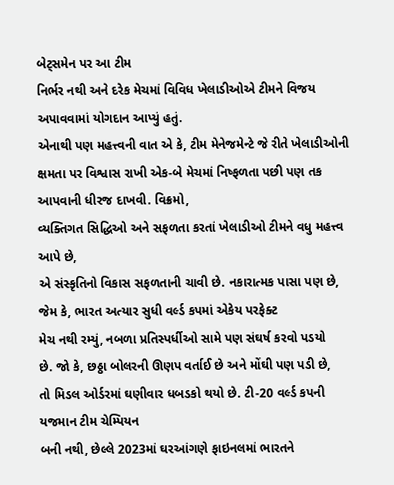બેટ્સમેન પર આ ટીમ
નિર્ભર નથી અને દરેક મેચમાં વિવિધ ખેલાડીઓએ ટીમને વિજય અપાવવામાં યોગદાન આપ્યું હતું.
એનાથી પણ મહત્ત્વની વાત એ કે, ટીમ મેનેજમેન્ટે જે રીતે ખેલાડીઓની
ક્ષમતા પર વિશ્વાસ રાખી એક-બે મેચમાં નિષ્ફળતા પછી પણ તક આપવાની ધીરજ દાખવી. વિક્રમો,
વ્યક્તિગત સિદ્ધિઓ અને સફળતા કરતાં ખેલાડીઓ ટીમને વધુ મહત્ત્વ આપે છે,
એ સંસ્કૃતિનો વિકાસ સફળતાની ચાવી છે. નકારાત્મક પાસા પણ છે, જેમ કે, ભારત અત્યાર સુધી વર્લ્ડ કપમાં એકેય પરફેક્ટ
મેચ નથી રમ્યું, નબળા પ્રતિસ્પર્ધીઓ સામે પણ સંઘર્ષ કરવો પડયો
છે. જો કે, છઠ્ઠા બોલરની ઊણપ વર્તાઈ છે અને મોંઘી પણ પડી છે,
તો મિડલ ઓર્ડરમાં ઘણીવાર ધબડકો થયો છે. ટી-20 વર્લ્ડ કપની યજમાન ટીમ ચેમ્પિયન
બની નથી, છેલ્લે 2023માં ઘરઆંગણે ફાઇનલમાં ભારતને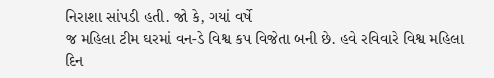નિરાશા સાંપડી હતી. જો કે, ગયાં વર્ષે
જ મહિલા ટીમ ઘરમાં વન-ડે વિશ્વ કપ વિજેતા બની છે. હવે રવિવારે વિશ્વ મહિલા દિન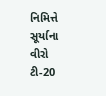નિમિત્તે
સૂર્યાના વીરો ટી-20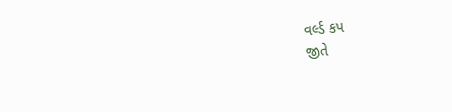વર્લ્ડ કપ
જીતે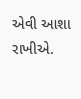એવી આશા રાખીએ.